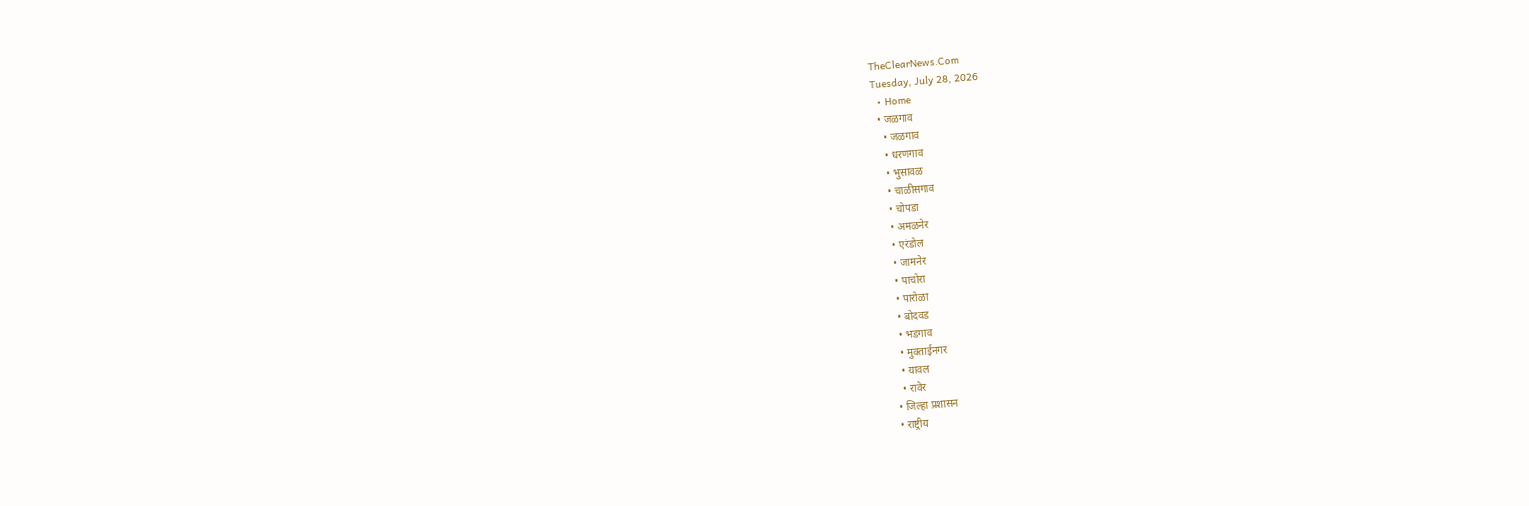TheClearNews.Com
Tuesday, July 28, 2026
  • Home
  • जळगाव
    • जळगाव
    • धरणगाव
    • भुसावळ
    • चाळीसगाव
    • चोपडा
    • अमळनेर
    • एरंडोल
    • जामनेर
    • पाचोरा
    • पारोळा
    • बोदवड
    • भडगाव
    • मुक्ताईनगर
    • यावल
    • रावेर
  • जिल्हा प्रशासन
  • राष्ट्रीय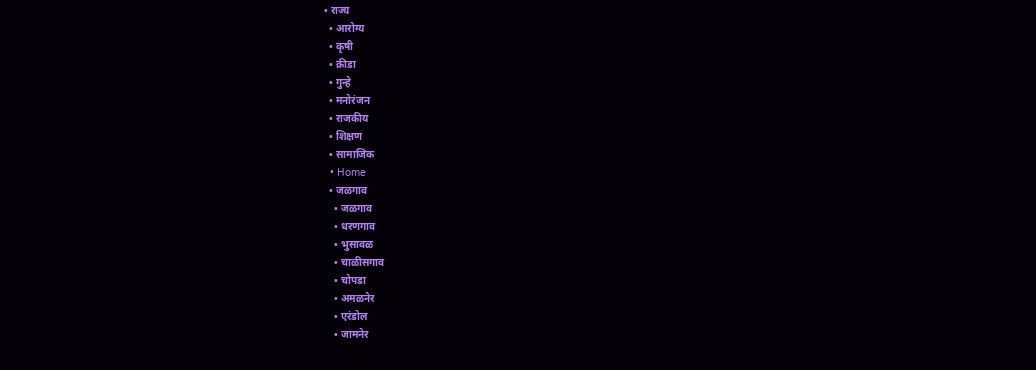• राज्य
  • आरोग्य
  • कृषी
  • क्रीडा
  • गुन्हे
  • मनोरंजन
  • राजकीय
  • शिक्षण
  • सामाजिक
  • Home
  • जळगाव
    • जळगाव
    • धरणगाव
    • भुसावळ
    • चाळीसगाव
    • चोपडा
    • अमळनेर
    • एरंडोल
    • जामनेर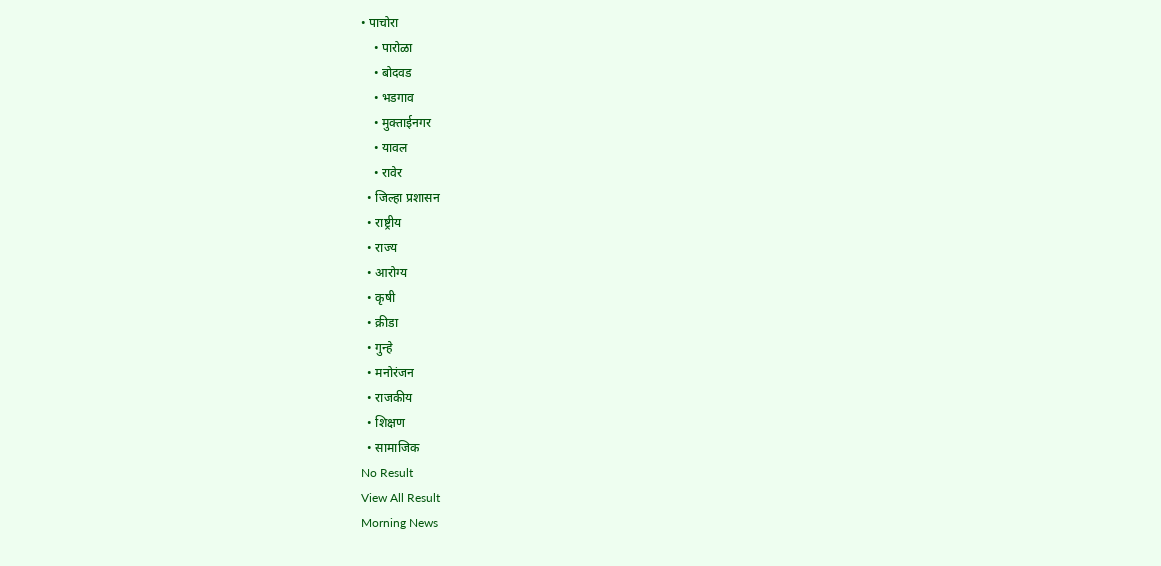• पाचोरा
    • पारोळा
    • बोदवड
    • भडगाव
    • मुक्ताईनगर
    • यावल
    • रावेर
  • जिल्हा प्रशासन
  • राष्ट्रीय
  • राज्य
  • आरोग्य
  • कृषी
  • क्रीडा
  • गुन्हे
  • मनोरंजन
  • राजकीय
  • शिक्षण
  • सामाजिक
No Result
View All Result
Morning News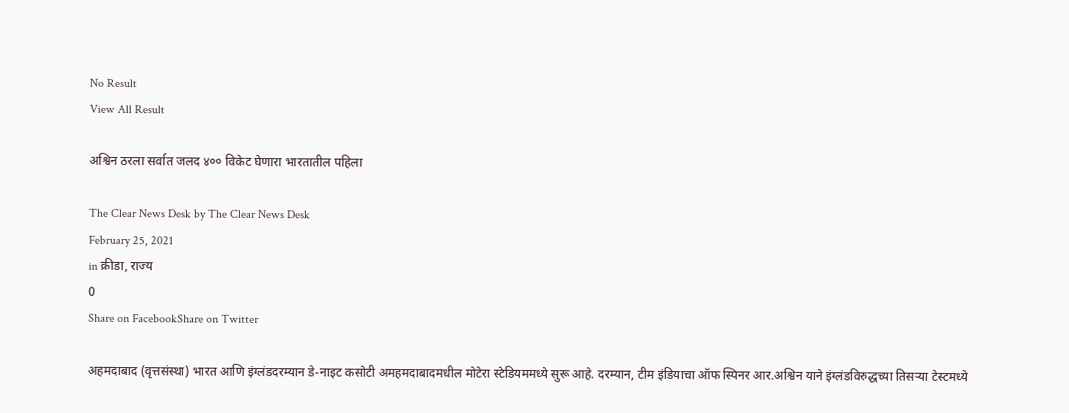No Result
View All Result

अश्विन ठरला सर्वात जलद ४०० विकेट घेणारा भारतातील पहिला

The Clear News Desk by The Clear News Desk
February 25, 2021
in क्रीडा, राज्य
0
Share on FacebookShare on Twitter

अहमदाबाद (वृत्तसंस्था) भारत आणि इंग्लंडदरम्यान डे-नाइट कसोटी अमहमदाबादमधील मोटेरा स्टेडियममध्ये सुरू आहे. दरम्यान, टीम इंडियाचा ऑफ स्पिनर आर.अश्विन याने इंग्लंडविरुद्धच्या तिसऱ्या टेस्टमध्ये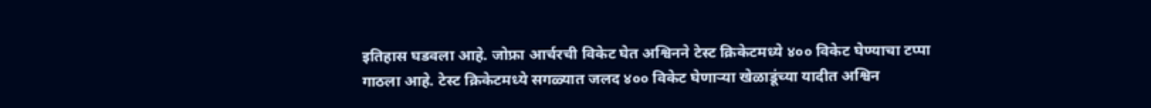इतिहास घडवला आहे. जोफ्रा आर्चरची विकेट घेत अश्विनने टेस्ट क्रिकेटमध्ये ४०० विकेट घेण्याचा टप्पा गाठला आहे. टेस्ट क्रिकेटमध्ये सगळ्यात जलद ४०० विकेट घेणाऱ्या खेळाडूंच्या यादीत अश्विन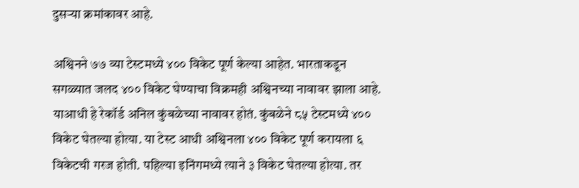दुसऱ्या क्रमांकावर आहे.

अश्विनने ७७ व्या टेस्टमध्ये ४०० विकेट पूर्ण केल्या आहेत. भारताकडून सगळ्यात जलद ४०० विकेट घेण्याचा विक्रमही अश्विनच्या नावावर झाला आहे. याआधी हे रेकॉर्ड अनिल कुंबळेच्या नावावर होतं. कुंबळेने ८५ टेस्टमध्ये ४०० विकेट घेतल्या होत्या. या टेस्ट आधी अश्विनला ४०० विकेट पूर्ण करायला ६ विकेटची गरज होती. पहिल्या इनिंगमध्ये त्याने ३ विकेट घेतल्या होत्या. तर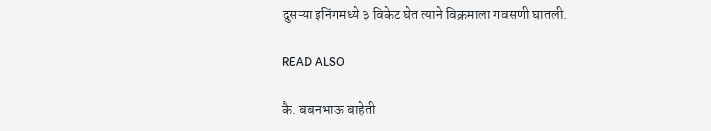दुसऱ्या इनिंगमध्ये ३ विकेट घेत त्याने विक्रमाला गवसणी घातली.

READ ALSO

कै. बबनभाऊ बाहेती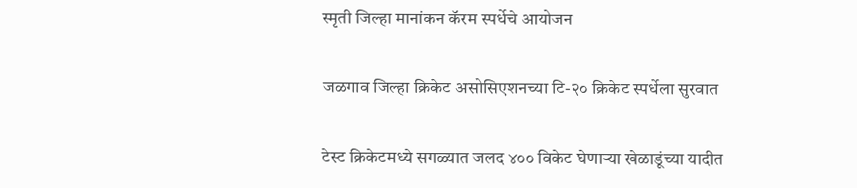स्मृती जिल्हा मानांकन कॅरम स्पर्धेचे आयोजन

जळगाव जिल्हा क्रिकेट असोसिएशनच्या टि-२० क्रिकेट स्पर्धेला सुरवात

टेस्ट क्रिकेटमध्ये सगळ्यात जलद ४०० विकेट घेणाऱ्या खेळाडूंच्या यादीत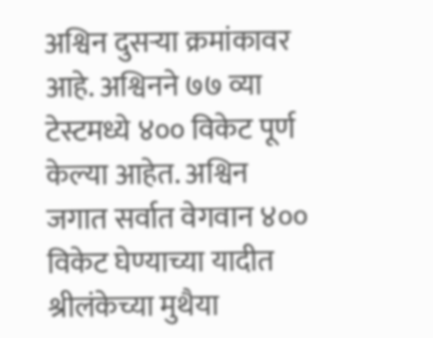अश्विन दुसऱ्या क्रमांकावर आहे. अश्विनने ७७ व्या टेस्टमध्ये ४०० विकेट पूर्ण केल्या आहेत. अश्विन जगात सर्वात वेगवान ४०० विकेट घेण्याच्या यादीत श्रीलंकेच्या मुथैया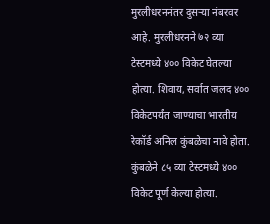मुरलीधरननंतर दुसऱ्या नंबरवर आहे. मुरलीधरनने ७२ व्या टेस्टमध्ये ४०० विकेट घेतल्या होत्या. शिवाय, सर्वात जलद ४०० विकेटपर्यंत जाण्याचा भारतीय रेकॉर्ड अनिल कुंबळेचा नावे होता. कुंबळेने ८५ व्या टेस्टमध्ये ४०० विकेट पूर्ण केल्या होत्या.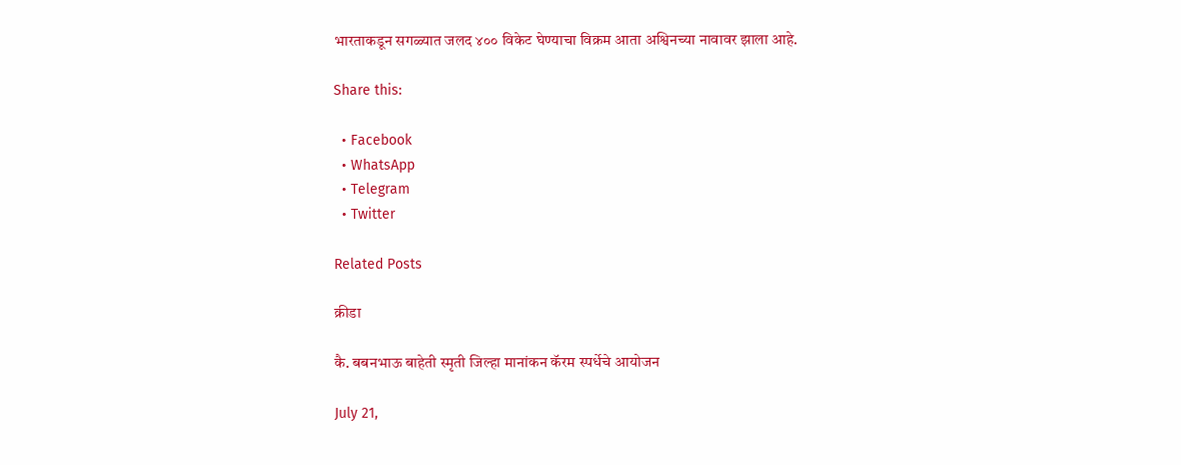भारताकडून सगळ्यात जलद ४०० विकेट घेण्याचा विक्रम आता अश्विनच्या नावावर झाला आहे.

Share this:

  • Facebook
  • WhatsApp
  • Telegram
  • Twitter

Related Posts

क्रीडा

कै. बबनभाऊ बाहेती स्मृती जिल्हा मानांकन कॅरम स्पर्धेचे आयोजन

July 21,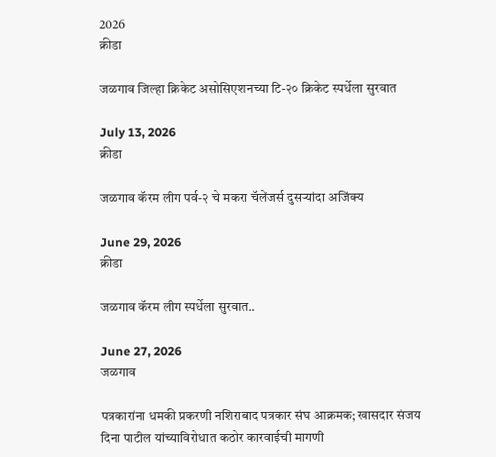2026
क्रीडा

जळगाव जिल्हा क्रिकेट असोसिएशनच्या टि-२० क्रिकेट स्पर्धेला सुरवात

July 13, 2026
क्रीडा

जळगाव कॅरम लीग पर्व-२ चे मकरा चॅलेंजर्स दुसऱ्यांदा अजिंक्य

June 29, 2026
क्रीडा

जळगाव कॅरम लीग स्पर्धेला सुरवात..

June 27, 2026
जळगाव

पत्रकारांना धमकी प्रकरणी नशिराबाद पत्रकार संघ आक्रमक; खासदार संजय दिना पाटील यांच्याविरोधात कठोर कारवाईची मागणी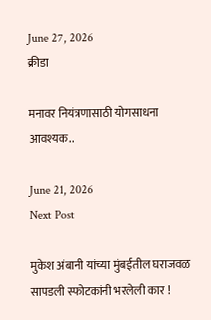June 27, 2026
क्रीडा

मनावर नियंत्रणासाठी योगसाधना आवश्यक..

June 21, 2026
Next Post

मुकेश अंबानी यांच्या मुंबईतील घराजवळ सापडली स्फोटकांनी भरलेली कार !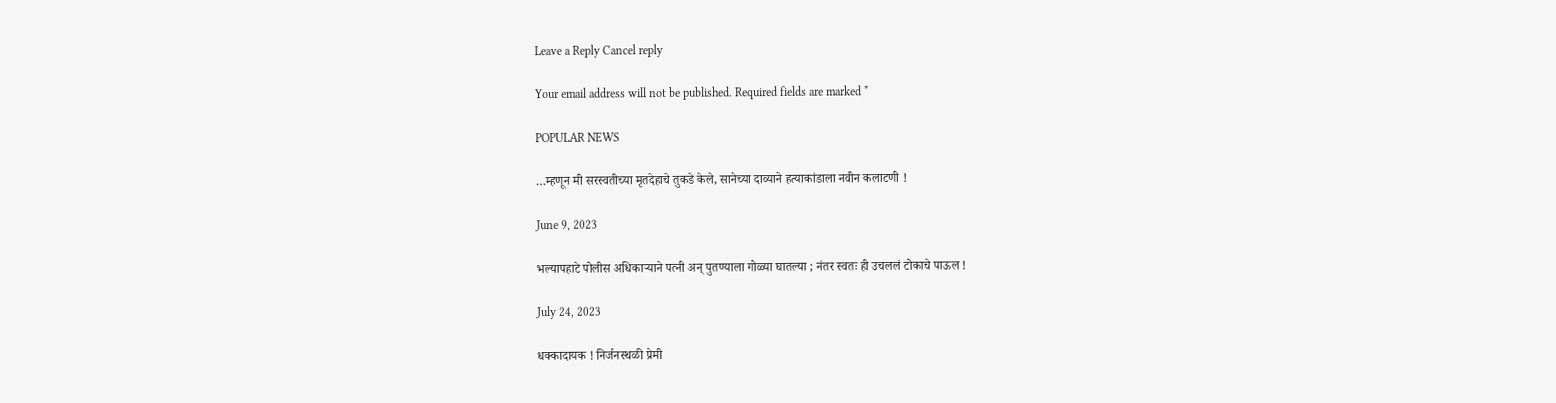Leave a Reply Cancel reply

Your email address will not be published. Required fields are marked *

POPULAR NEWS

…म्हणून मी सरस्वतीच्या मृतदेहाचे तुकडे केले, सानेच्या दाव्याने हत्याकांडाला नवीन कलाटणी !

June 9, 2023

भल्यापहाटे पोलीस अधिकाऱ्याने पत्नी अन् पुतण्याला गोळ्या घातल्या ; नंतर स्वतः ही उचललं टोकाचे पाऊल !

July 24, 2023

धक्कादायक ! निर्जनस्थळी प्रेमी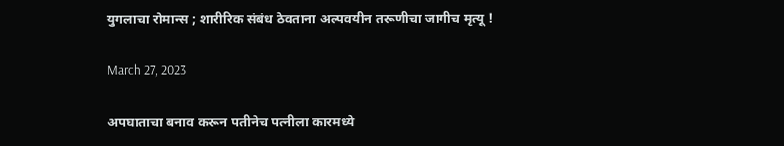युगलाचा रोमान्स ; शारीरिक संबंध ठेवताना अल्पवयीन तरूणीचा जागीच मृत्यू !

March 27, 2023

अपघाताचा बनाव करून पतीनेच पत्नीला कारमध्ये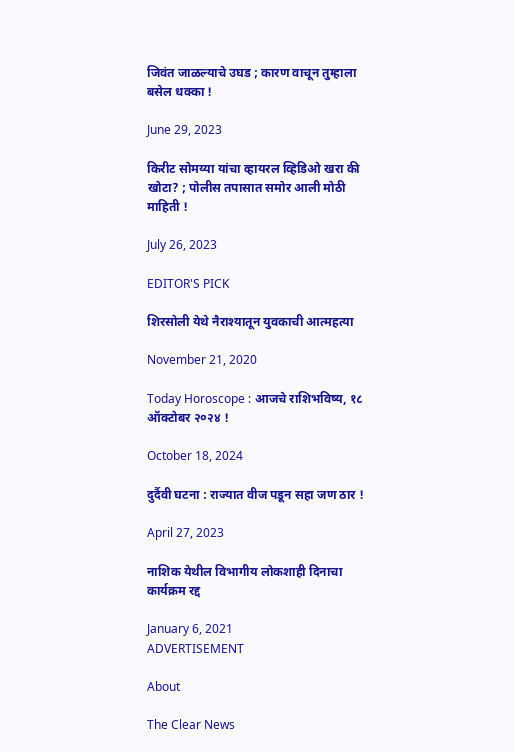जिवंत जाळल्याचे उघड ; कारण वाचून तुम्हाला बसेल धक्का !

June 29, 2023

किरीट सोमय्या यांचा व्हायरल व्हिडिओ खरा की खोटा? ; पोलीस तपासात समोर आली मोठी माहिती !

July 26, 2023

EDITOR'S PICK

शिरसोली येथे नैराश्यातून युवकाची आत्महत्या

November 21, 2020

Today Horoscope : आजचे राशिभविष्य, १८ ऑक्टोबर २०२४ !

October 18, 2024

दुर्दैवी घटना : राज्यात वीज पडून सहा जण ठार !

April 27, 2023

नाशिक येथील विभागीय लोकशाही दिनाचा कार्यक्रम रद्द

January 6, 2021
ADVERTISEMENT

About

The Clear News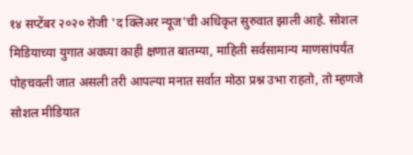१४ सप्टेंबर २०२० रोजी 'द क्लिअर न्यूज'ची अधिकृत सुरुवात झाली आहे. सोशल मिडियाच्या युगात अवघ्या काही क्षणात बातम्या, माहिती सर्वसामान्य माणसांपर्यंत पोहचवली जात असली तरी आपल्या मनात सर्वात मोठा प्रश्न उभा राहतो, तो म्हणजे सोशल मीडियात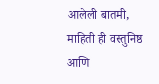आलेली बातमी, माहिती ही वस्तुनिष्ठ आणि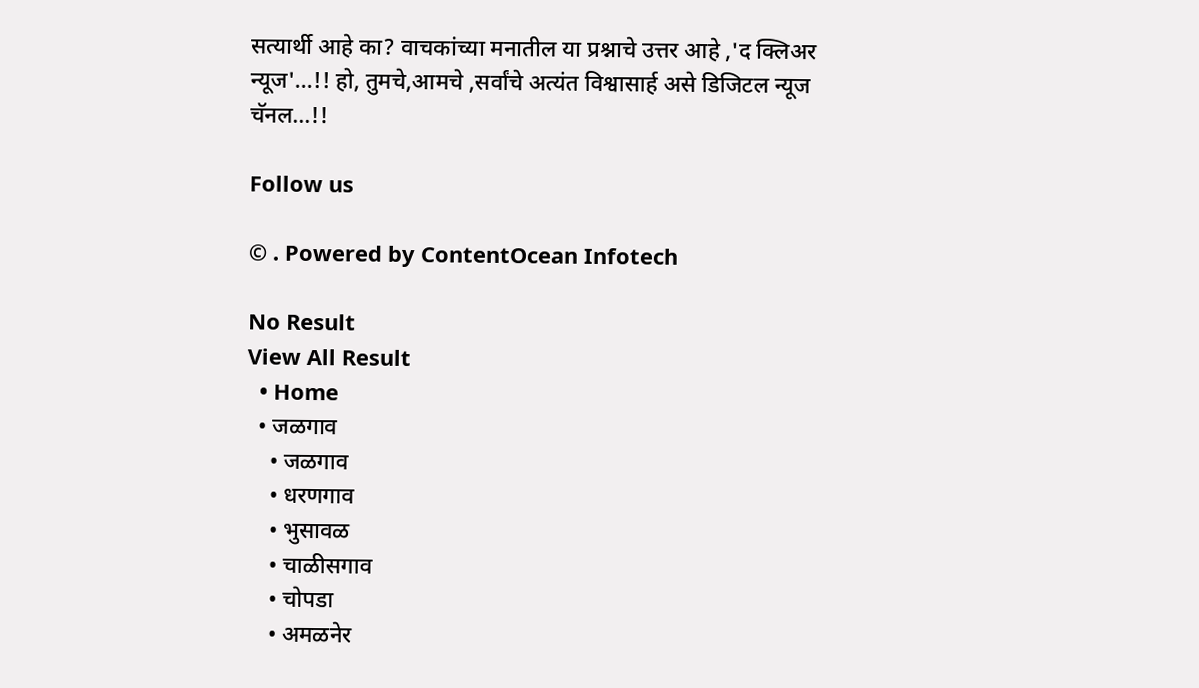सत्यार्थी आहे का? वाचकांच्या मनातील या प्रश्नाचे उत्तर आहे ,'द क्लिअर न्यूज'...!! हो, तुमचे,आमचे ,सर्वांचे अत्यंत विश्वासार्ह असे डिजिटल न्यूज चॅनल...!!

Follow us

© . Powered by ContentOcean Infotech

No Result
View All Result
  • Home
  • जळगाव
    • जळगाव
    • धरणगाव
    • भुसावळ
    • चाळीसगाव
    • चोपडा
    • अमळनेर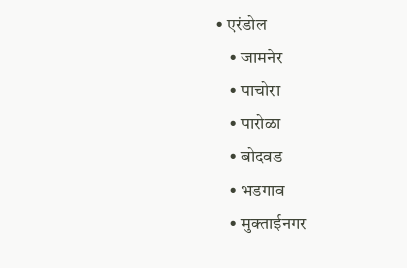• एरंडोल
    • जामनेर
    • पाचोरा
    • पारोळा
    • बोदवड
    • भडगाव
    • मुक्ताईनगर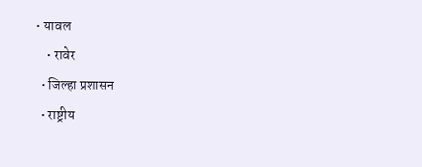• यावल
    • रावेर
  • जिल्हा प्रशासन
  • राष्ट्रीय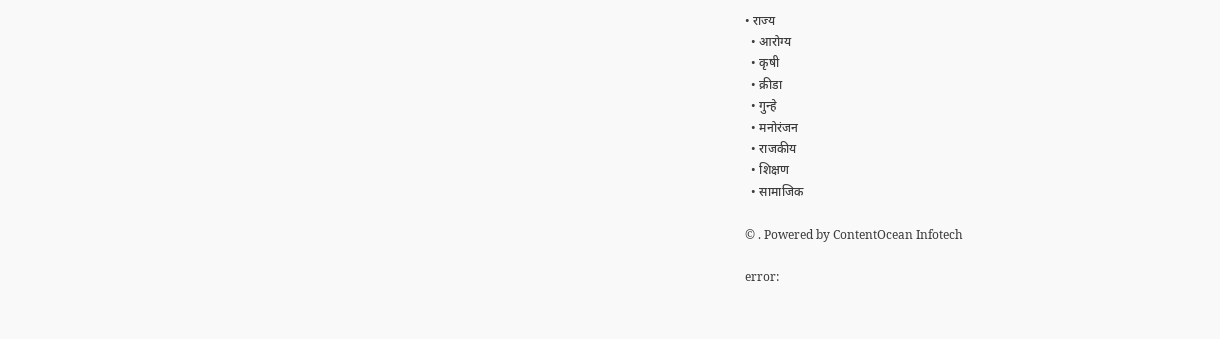• राज्य
  • आरोग्य
  • कृषी
  • क्रीडा
  • गुन्हे
  • मनोरंजन
  • राजकीय
  • शिक्षण
  • सामाजिक

© . Powered by ContentOcean Infotech

error: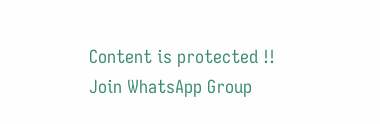Content is protected !!
Join WhatsApp Group